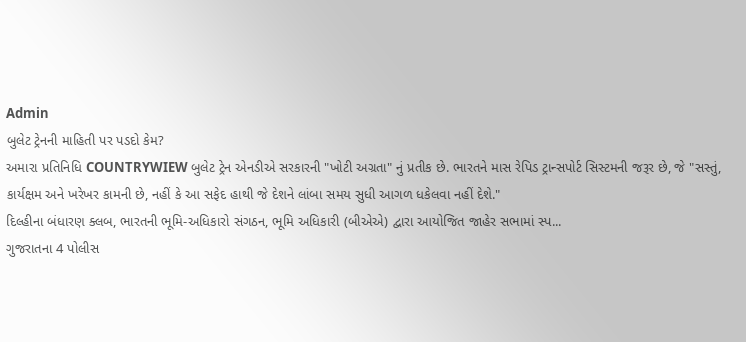Admin
બુલેટ ટ્રેનની માહિતી પર પડદો કેમ?
અમારા પ્રતિનિધિ COUNTRYWIEW બુલેટ ટ્રેન એનડીએ સરકારની "ખોટી અગ્રતા" નું પ્રતીક છે. ભારતને માસ રેપિડ ટ્રાન્સપોર્ટ સિસ્ટમની જરૂર છે, જે "સસ્તું, કાર્યક્ષમ અને ખરેખર કામની છે, નહીં કે આ સફેદ હાથી જે દેશને લાંબા સમય સુધી આગળ ધકેલવા નહીં દેશે."
દિલ્હીના બંધારણ ક્લબ, ભારતની ભૂમિ-અધિકારો સંગઠન, ભૂમિ અધિકારી (બીએએ) દ્વારા આયોજિત જાહેર સભામાં સ્પ...
ગુજરાતના 4 પોલીસ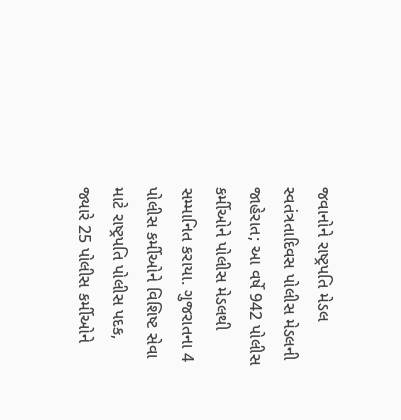જવાનોને રાષ્ટ્રપતિ મેડલ
સ્વતંત્રતાદિવસ પોલીસ મેડલની જાહેરાત; આ વર્ષે 942 પોલીસ કર્મીઓને પોલીસ મેડલથી સમ્માનિત કરાયા. ગુજરાતના 4 પોલીસ કર્મીઓને વિશિષ્ટ સેવા માટે રાષ્ટ્રપતિ પોલીસ પદક, જ્યારે 25 પોલીસ કર્મીઓને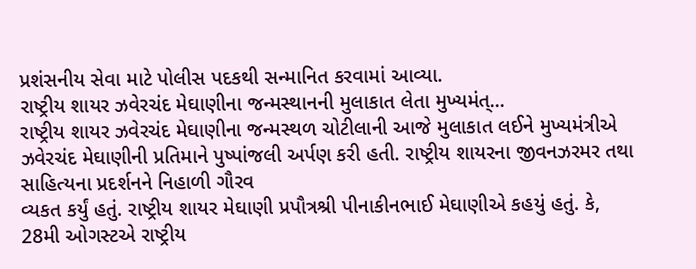પ્રશંસનીય સેવા માટે પોલીસ પદકથી સન્માનિત કરવામાં આવ્યા.
રાષ્ટ્રીય શાયર ઝવેરચંદ મેઘાણીના જન્મસ્થાનની મુલાકાત લેતા મુખ્યમંત્...
રાષ્ટ્રીય શાયર ઝવેરચંદ મેઘાણીના જન્મસ્થળ ચોટીલાની આજે મુલાકાત લઈને મુખ્યમંત્રીએ ઝવેરચંદ મેઘાણીની પ્રતિમાને પુષ્પાંજલી અર્પણ કરી હતી. રાષ્ટ્રીય શાયરના જીવનઝરમર તથા સાહિત્યના પ્રદર્શનને નિહાળી ગૌરવ
વ્યકત કર્યું હતું. રાષ્ટ્રીય શાયર મેઘાણી પ્રપૌત્રશ્રી પીનાકીનભાઈ મેઘાણીએ કહયું હતું. કે, 28મી ઓગસ્ટએ રાષ્ટ્રીય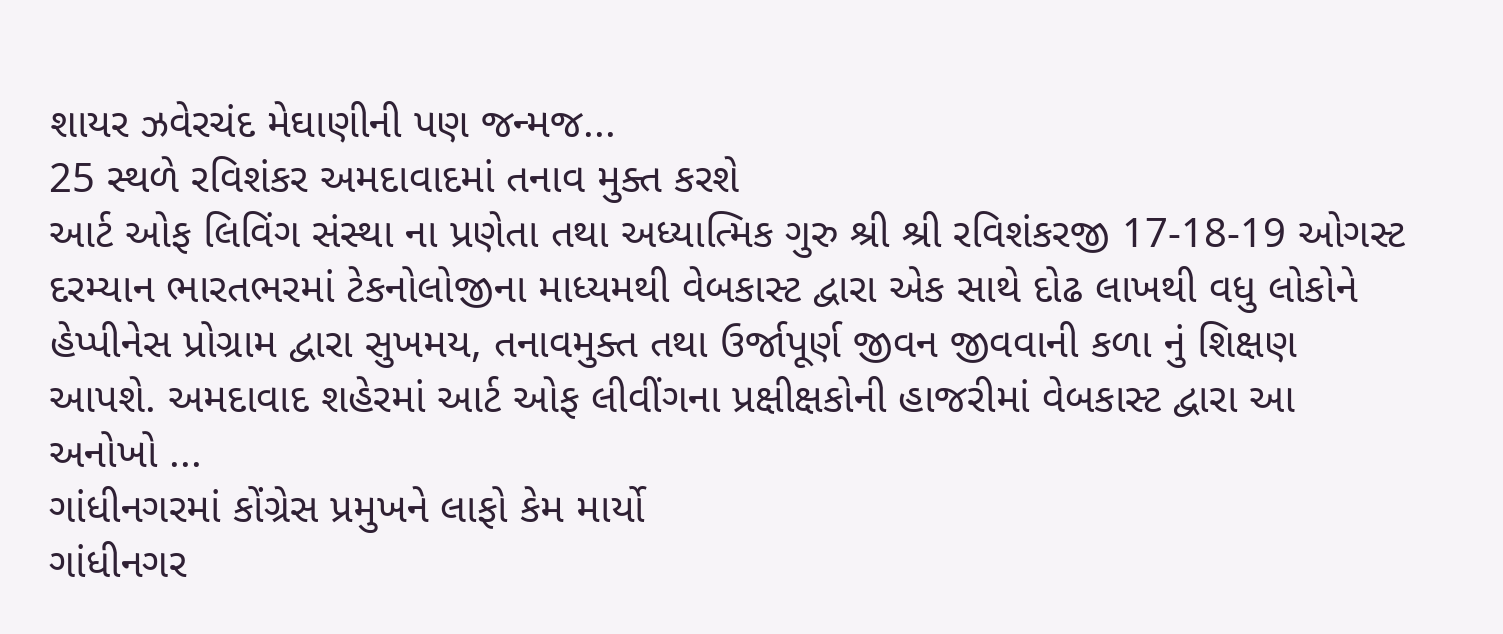શાયર ઝવેરચંદ મેઘાણીની પણ જન્મજ...
25 સ્થળે રવિશંકર અમદાવાદમાં તનાવ મુક્ત કરશે
આર્ટ ઓફ લિવિંગ સંસ્થા ના પ્રણેતા તથા અધ્યાત્મિક ગુરુ શ્રી શ્રી રવિશંકરજી 17-18-19 ઓગસ્ટ દરમ્યાન ભારતભરમાં ટેકનોલોજીના માધ્યમથી વેબકાસ્ટ દ્વારા એક સાથે દોઢ લાખથી વધુ લોકોને હેપ્પીનેસ પ્રોગ્રામ દ્વારા સુખમય, તનાવમુક્ત તથા ઉર્જાપૂર્ણ જીવન જીવવાની કળા નું શિક્ષણ આપશે. અમદાવાદ શહેરમાં આર્ટ ઓફ લીવીંગના પ્રક્ષીક્ષકોની હાજરીમાં વેબકાસ્ટ દ્વારા આ અનોખો ...
ગાંધીનગરમાં કોંગ્રેસ પ્રમુખને લાફો કેમ માર્યો
ગાંધીનગર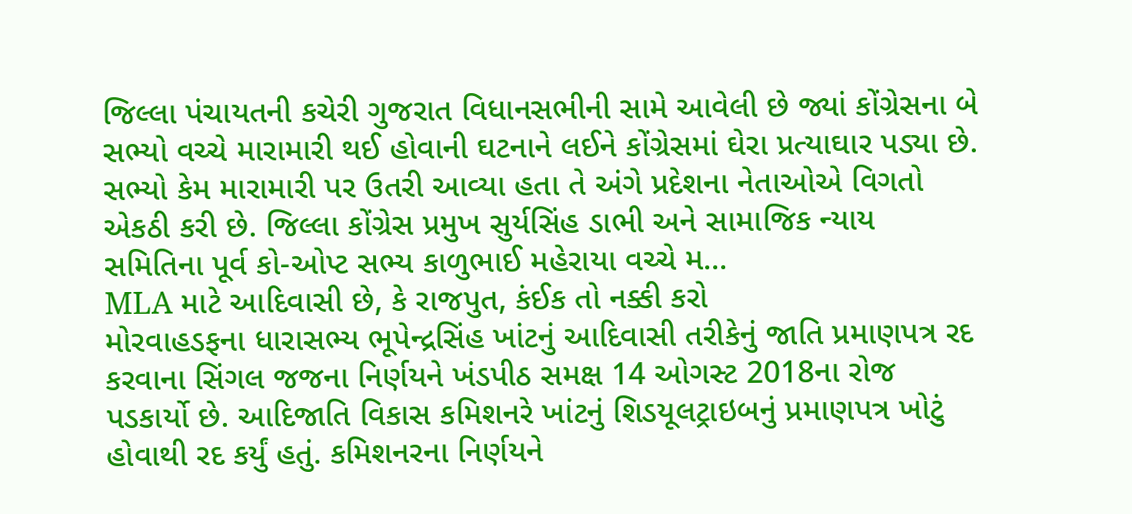જિલ્લા પંચાયતની કચેરી ગુજરાત વિધાનસભીની સામે આવેલી છે જ્યાં કોંગ્રેસના બે સભ્યો વચ્ચે મારામારી થઈ હોવાની ઘટનાને લઈને કોંગ્રેસમાં ઘેરા પ્રત્યાઘાર પડ્યા છે. સભ્યો કેમ મારામારી પર ઉતરી આવ્યા હતા તે અંગે પ્રદેશના નેતાઓએ વિગતો એકઠી કરી છે. જિલ્લા કોંગ્રેસ પ્રમુખ સુર્યસિંહ ડાભી અને સામાજિક ન્યાય સમિતિના પૂર્વ કો-ઓપ્ટ સભ્ય કાળુભાઈ મહેરાયા વચ્ચે મ...
MLA માટે આદિવાસી છે, કે રાજપુત, કંઈક તો નક્કી કરો
મોરવાહડફના ધારાસભ્ય ભૂપેન્દ્રસિંહ ખાંટનું આદિવાસી તરીકેનું જાતિ પ્રમાણપત્ર રદ કરવાના સિંગલ જજના નિર્ણયને ખંડપીઠ સમક્ષ 14 ઓગસ્ટ 2018ના રોજ પડકાર્યો છે. આદિજાતિ વિકાસ કમિશનરે ખાંટનું શિડયૂલટ્રાઇબનું પ્રમાણપત્ર ખોટું હોવાથી રદ કર્યું હતું. કમિશનરના નિર્ણયને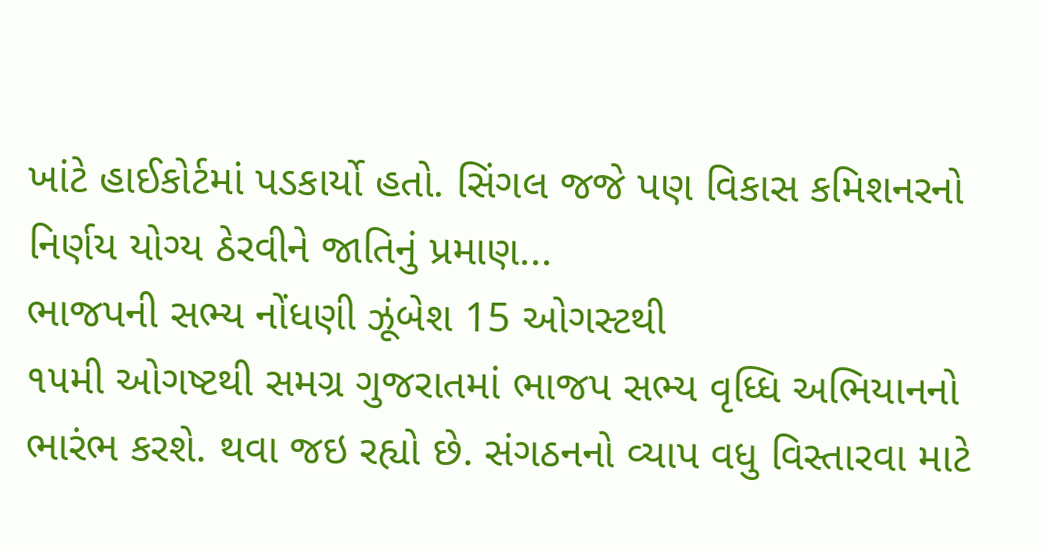ખાંટે હાઈકોર્ટમાં પડકાર્યો હતો. સિંગલ જજે પણ વિકાસ કમિશનરનો નિર્ણય યોગ્ય ઠેરવીને જાતિનું પ્રમાણ...
ભાજપની સભ્ય નોંધણી ઝૂંબેશ 15 ઓગસ્ટથી
૧૫મી ઓગષ્ટથી સમગ્ર ગુજરાતમાં ભાજપ સભ્ય વૃધ્ધિ અભિયાનનો ભારંભ કરશે. થવા જઇ રહ્યો છે. સંગઠનનો વ્યાપ વધુ વિસ્તારવા માટે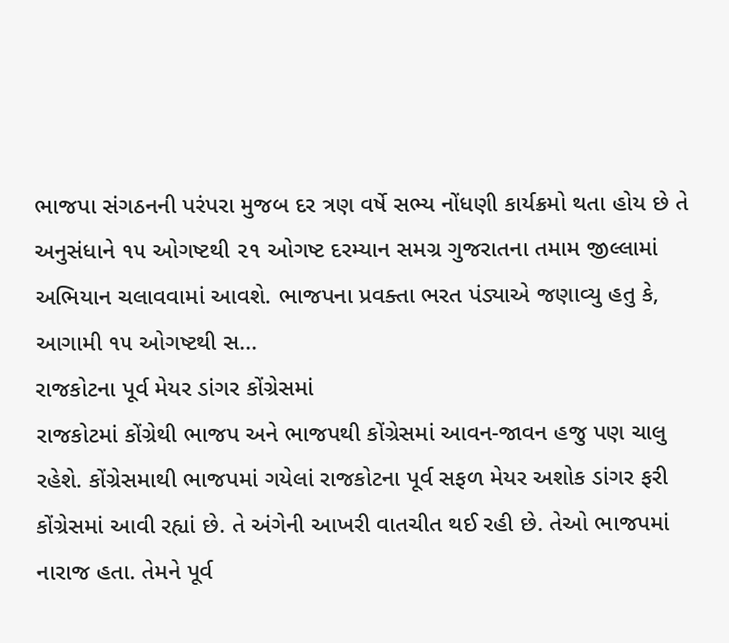ભાજપા સંગઠનની પરંપરા મુજબ દર ત્રણ વર્ષે સભ્ય નોંધણી કાર્યક્રમો થતા હોય છે તે અનુસંધાને ૧૫ ઓગષ્ટથી ૨૧ ઓગષ્ટ દરમ્યાન સમગ્ર ગુજરાતના તમામ જીલ્લામાં અભિયાન ચલાવવામાં આવશે. ભાજપના પ્રવક્તા ભરત પંડ્યાએ જણાવ્યુ હતુ કે, આગામી ૧૫ ઓગષ્ટથી સ...
રાજકોટના પૂર્વ મેયર ડાંગર કોંગ્રેસમાં
રાજકોટમાં કોંગ્રેથી ભાજપ અને ભાજપથી કોંગ્રેસમાં આવન-જાવન હજુ પણ ચાલુ રહેશે. કોંગ્રેસમાથી ભાજપમાં ગયેલાં રાજકોટના પૂર્વ સફળ મેયર અશોક ડાંગર ફરી કોંગ્રેસમાં આવી રહ્યાં છે. તે અંગેની આખરી વાતચીત થઈ રહી છે. તેઓ ભાજપમાં નારાજ હતા. તેમને પૂર્વ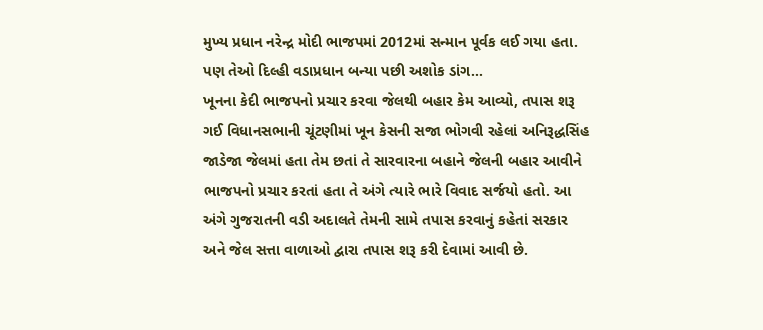મુખ્ય પ્રધાન નરેન્દ્ર મોદી ભાજપમાં 2012માં સન્માન પૂર્વક લઈ ગયા હતા. પણ તેઓ દિલ્હી વડાપ્રધાન બન્યા પછી અશોક ડાંગ...
ખૂનના કેદી ભાજપનો પ્રચાર કરવા જેલથી બહાર કેમ આવ્યો, તપાસ શરૂ
ગઈ વિધાનસભાની ચૂંટણીમાં ખૂન કેસની સજા ભોગવી રહેલાં અનિરૂદ્ધસિંહ જાડેજા જેલમાં હતા તેમ છતાં તે સારવારના બહાને જેલની બહાર આવીને ભાજપનો પ્રચાર કરતાં હતા તે અંગે ત્યારે ભારે વિવાદ સર્જયો હતો. આ અંગે ગુજરાતની વડી અદાલતે તેમની સામે તપાસ કરવાનું કહેતાં સરકાર અને જેલ સત્તા વાળાઓ દ્વારા તપાસ શરૂ કરી દેવામાં આવી છે.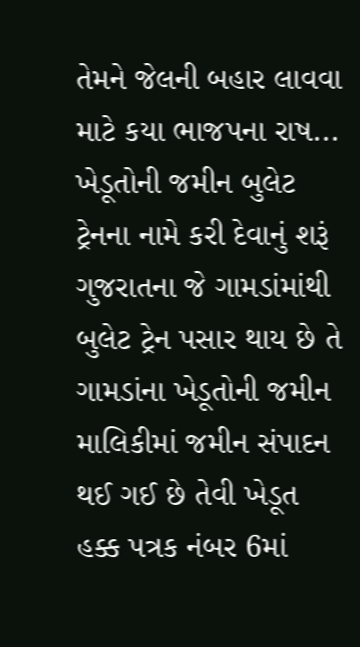તેમને જેલની બહાર લાવવા માટે કયા ભાજપના રાષ...
ખેડૂતોની જમીન બુલેટ ટ્રેનના નામે કરી દેવાનું શરૂં
ગુજરાતના જે ગામડાંમાંથી બુલેટ ટ્રેન પસાર થાય છે તે ગામડાંના ખેડૂતોની જમીન માલિકીમાં જમીન સંપાદન થઈ ગઈ છે તેવી ખેડૂત હક્ક પત્રક નંબર 6માં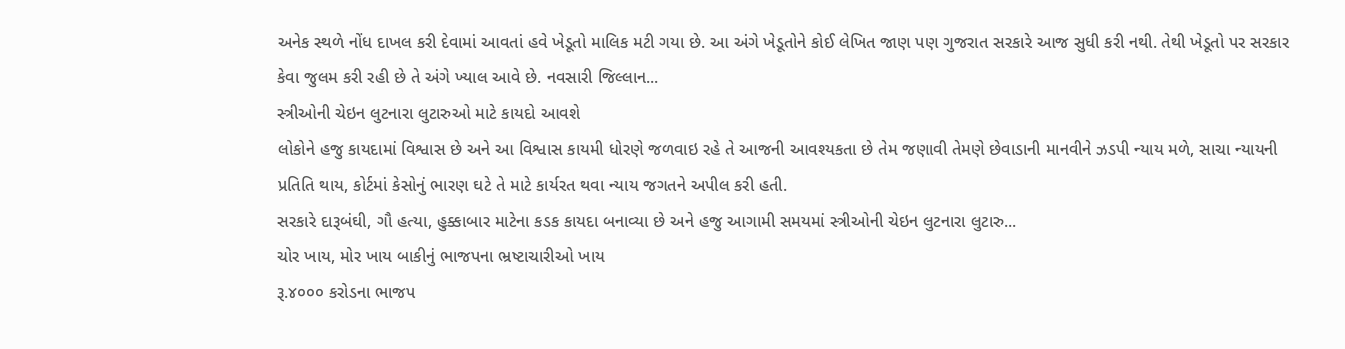અનેક સ્થળે નોંધ દાખલ કરી દેવામાં આવતાં હવે ખેડૂતો માલિક મટી ગયા છે. આ અંગે ખેડૂતોને કોઈ લેખિત જાણ પણ ગુજરાત સરકારે આજ સુધી કરી નથી. તેથી ખેડૂતો પર સરકાર કેવા જુલમ કરી રહી છે તે અંગે ખ્યાલ આવે છે. નવસારી જિલ્લાન...
સ્ત્રીઓની ચેઇન લુટનારા લુટારુઓ માટે કાયદો આવશે
લોકોને હજુ કાયદામાં વિશ્વાસ છે અને આ વિશ્વાસ કાયમી ધોરણે જળવાઇ રહે તે આજની આવશ્યકતા છે તેમ જણાવી તેમણે છેવાડાની માનવીને ઝડપી ન્યાય મળે, સાચા ન્યાયની પ્રતિતિ થાય, કોર્ટમાં કેસોનું ભારણ ઘટે તે માટે કાર્યરત થવા ન્યાય જગતને અપીલ કરી હતી.
સરકારે દારૂબંઘી, ગૌ હત્યા, હુક્કાબાર માટેના કડક કાયદા બનાવ્યા છે અને હજુ આગામી સમયમાં સ્ત્રીઓની ચેઇન લુટનારા લુટારુ...
ચોર ખાય, મોર ખાય બાકીનું ભાજપના ભ્રષ્ટાચારીઓ ખાય
રૂ.૪૦૦૦ કરોડના ભાજપ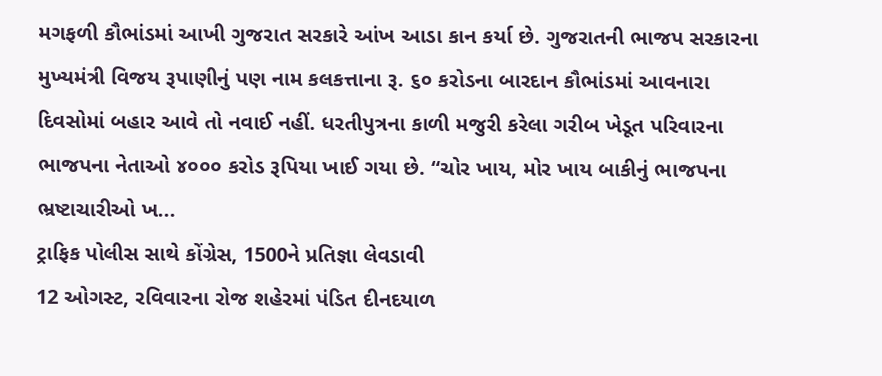મગફળી કૌભાંડમાં આખી ગુજરાત સરકારે આંખ આડા કાન કર્યા છે. ગુજરાતની ભાજપ સરકારના મુખ્યમંત્રી વિજય રૂપાણીનું પણ નામ કલકત્તાના રૂ. ૬૦ કરોડના બારદાન કૌભાંડમાં આવનારા દિવસોમાં બહાર આવે તો નવાઈ નહીં. ધરતીપુત્રના કાળી મજુરી કરેલા ગરીબ ખેડૂત પરિવારના ભાજપના નેતાઓ ૪૦૦૦ કરોડ રૂપિયા ખાઈ ગયા છે. “ચોર ખાય, મોર ખાય બાકીનું ભાજપના ભ્રષ્ટાચારીઓ ખ...
ટ્રાફિક પોલીસ સાથે કોંગ્રેસ, 1500ને પ્રતિજ્ઞા લેવડાવી
12 ઓગસ્ટ, રવિવારના રોજ શહેરમાં પંડિત દીનદયાળ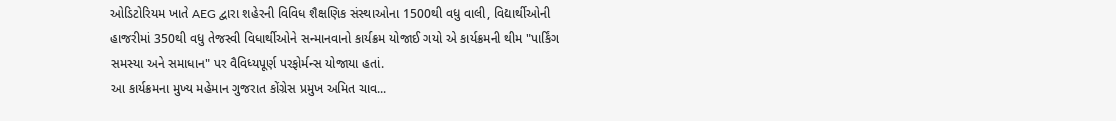ઓડિટોરિયમ ખાતે AEG દ્વારા શહેરની વિવિધ શૈક્ષણિક સંસ્થાઓના 1500થી વધુ વાલી, વિદ્યાર્થીઓની હાજરીમાં 350થી વધુ તેજસ્વી વિધાર્થીઓને સન્માનવાનો કાર્યક્રમ યોજાઈ ગયો એ કાર્યક્રમની થીમ "પાર્કિંગ સમસ્યા અને સમાધાન" પર વૈવિધ્યપૂર્ણ પરફોર્મન્સ યોજાયા હતાં.
આ કાર્યક્રમના મુખ્ય મહેમાન ગુજરાત કોંગ્રેસ પ્રમુખ અમિત ચાવ...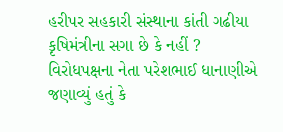હરીપર સહકારી સંસ્થાના કાંતી ગઢીયા કૃષિમંત્રીના સગા છે કે નહીં ?
વિરોધપક્ષના નેતા પરેશભાઈ ધાનાણીએ જણાવ્યું હતું કે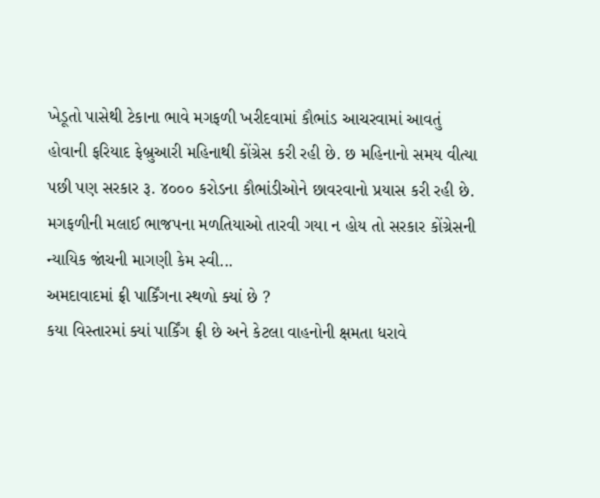ખેડૂતો પાસેથી ટેકાના ભાવે મગફળી ખરીદવામાં કૌભાંડ આચરવામાં આવતું હોવાની ફરિયાદ ફેબ્રુઆરી મહિનાથી કોંગ્રેસ કરી રહી છે. છ મહિનાનો સમય વીત્યા પછી પણ સરકાર રૂ. ૪૦૦૦ કરોડના કૌભાંડીઓને છાવરવાનો પ્રયાસ કરી રહી છે. મગફળીની મલાઈ ભાજપના મળતિયાઓ તારવી ગયા ન હોય તો સરકાર કોંગ્રેસની ન્યાયિક જાંચની માગણી કેમ સ્વી...
અમદાવાદમાં ફ્રી પાર્કિંગના સ્થળો ક્યાં છે ?
કયા વિસ્તારમાં ક્યાં પાર્કિંગ ફ્રી છે અને કેટલા વાહનોની ક્ષમતા ધરાવે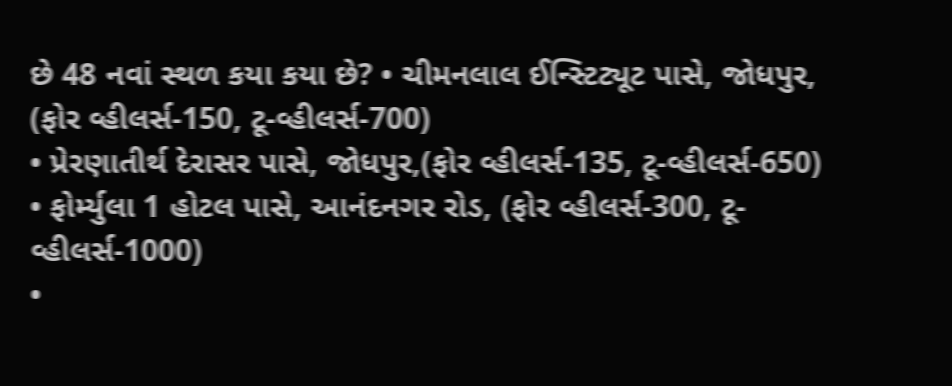છે 48 નવાં સ્થળ કયા કયા છે? • ચીમનલાલ ઈન્સ્ટિટ્યૂટ પાસે, જોધપુર, (ફોર વ્હીલર્સ-150, ટૂ-વ્હીલર્સ-700)
• પ્રેરણાતીર્થ દેરાસર પાસે, જોધપુર,(ફોર વ્હીલર્સ-135, ટૂ-વ્હીલર્સ-650)
• ફોર્મ્યુલા 1 હોટલ પાસે, આનંદનગર રોડ, (ફોર વ્હીલર્સ-300, ટૂ-વ્હીલર્સ-1000)
•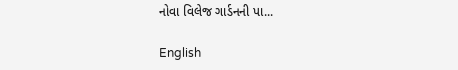નોવા વિલેજ ગાર્ડનની પા...

English